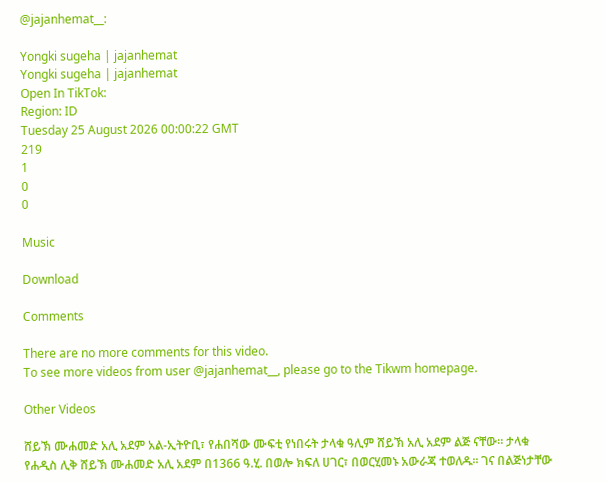@jajanhemat__:

Yongki sugeha | jajanhemat
Yongki sugeha | jajanhemat
Open In TikTok:
Region: ID
Tuesday 25 August 2026 00:00:22 GMT
219
1
0
0

Music

Download

Comments

There are no more comments for this video.
To see more videos from user @jajanhemat__, please go to the Tikwm homepage.

Other Videos

ሸይኽ ሙሐመድ አሊ አደም አል-ኢትዮቢ፣ የሐበሻው ሙፍቲ የነበሩት ታላቁ ዓሊም ሸይኽ አሊ አደም ልጅ ናቸው። ታላቁ የሐዲስ ሊቅ ሸይኽ ሙሐመድ አሊ አደም በ1366 ዓ.ሂ. በወሎ ክፍለ ሀገር፣ በወርሂመኑ አውራጃ ተወለዱ። ገና በልጅነታቸው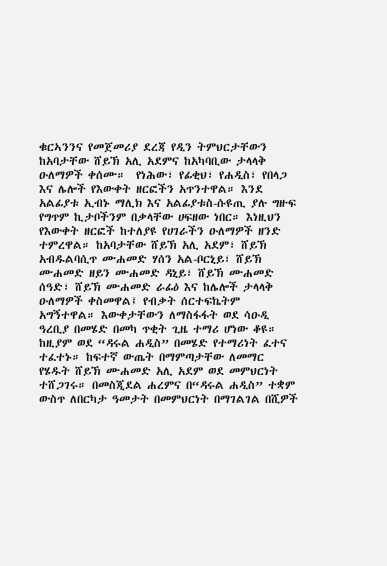ቁርኣንንና የመጀመሪያ ደረጃ የዲን ትምህርታቸውን ከአባታቸው ሸይኽ አሊ አደምና ከአካባቢው ታላላቅ ዑለማዎች ቀሰሙ።  የነሕው፣ የፊቂህ፣ የሐዲስ፣ የበላጋ እና ሌሎች የእውቀት ዘርፎችን አጥንተዋል። እንደ አልፊያቱ ኢብኑ ማሊክ እና አልፊያቱስ-ሱዩጢ ያሉ ግዙፍ የግጥም ኪታቦችንም በቃላቸው ሀፍዘው ነበር። እነዚህን የእውቀት ዘርፎች ከተለያዩ የሀገራችን ዑለማዎች ዘንድ ተምረዋል። ከአባታቸው ሸይኽ አሊ አደም፣ ሸይኽ አብዱልባሲጥ ሙሐመድ ሃሰን አል-ቦርኒይ፣ ሸይኽ ሙሐመድ ዘይን ሙሐመድ ዳኒይ፣ ሸይኽ ሙሐመድ ሰዓድ፣ ሸይኽ ሙሐመድ ራፊዕ እና ከሌሎች ታላላቅ ዑለማዎች ቀስመዋል፤ የብቃት ሰርተፍኬትም አግኝተዋል። እውቀታቸውን ለማስፋፋት ወደ ሳዑዲ ዓረቢያ በመሄድ በመካ ጥቂት ጊዜ ተማሪ ሆነው ቆዩ። ከዚያም ወደ “ዳሩል ሐዲስ” በመሄድ የተማሪነት ፈተና ተፈተኑ። ከፍተኛ ውጤት በማምጣታቸው ለመማር የሄዱት ሸይኽ ሙሐመድ አሊ አደም ወደ መምህርነት ተሸጋገሩ። በመስጂደል ሐረምና በ“ዳሩል ሐዲስ” ተቋም ውስጥ ለበርካታ ዓመታት በመምህርነት በማገልገል በሺዎች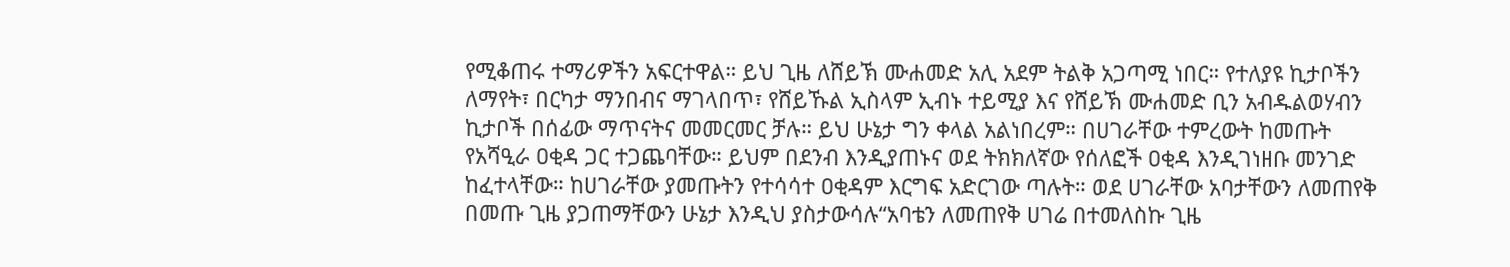የሚቆጠሩ ተማሪዎችን አፍርተዋል። ይህ ጊዜ ለሸይኽ ሙሐመድ አሊ አደም ትልቅ አጋጣሚ ነበር። የተለያዩ ኪታቦችን ለማየት፣ በርካታ ማንበብና ማገላበጥ፣ የሸይኹል ኢስላም ኢብኑ ተይሚያ እና የሸይኽ ሙሐመድ ቢን አብዱልወሃብን ኪታቦች በሰፊው ማጥናትና መመርመር ቻሉ። ይህ ሁኔታ ግን ቀላል አልነበረም። በሀገራቸው ተምረውት ከመጡት የአሻዒራ ዐቂዳ ጋር ተጋጨባቸው። ይህም በደንብ እንዲያጠኑና ወደ ትክክለኛው የሰለፎች ዐቂዳ እንዲገነዘቡ መንገድ ከፈተላቸው። ከሀገራቸው ያመጡትን የተሳሳተ ዐቂዳም እርግፍ አድርገው ጣሉት። ወደ ሀገራቸው አባታቸውን ለመጠየቅ በመጡ ጊዜ ያጋጠማቸውን ሁኔታ እንዲህ ያስታውሳሉ“አባቴን ለመጠየቅ ሀገሬ በተመለስኩ ጊዜ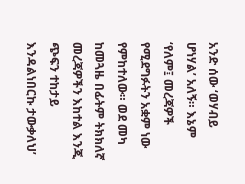አንድ ሰው ‘ወሃብይ ሆነሃል’ አለኝ። እኔም ‘የለም፤ መረጃዎች የሚደግፉትን አቋም ነው የምከተለው። ወደ መካ ከመጓዜ በፊትም ትክክለኛ መረጃዎችን እከተል እንጂ ጭፍን ተከታይ እንዳልነበርኩ ታውቃለህ’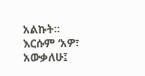አልኩት። እርሱም ‘አዎ፣ አውቃለሁ፤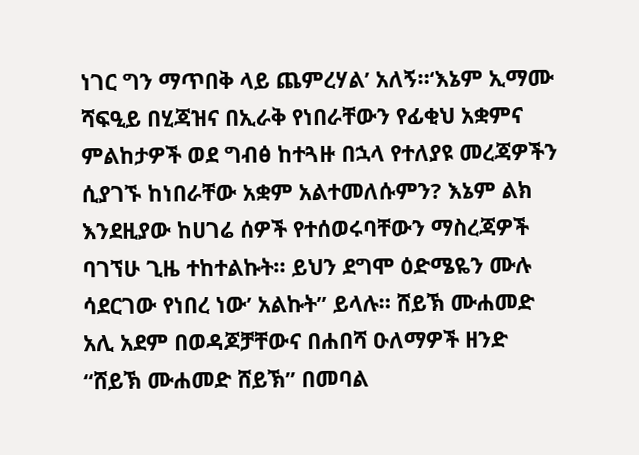ነገር ግን ማጥበቅ ላይ ጨምረሃል’ አለኝ።‘እኔም ኢማሙ ሻፍዒይ በሂጃዝና በኢራቅ የነበራቸውን የፊቂህ አቋምና ምልከታዎች ወደ ግብፅ ከተጓዙ በኋላ የተለያዩ መረጃዎችን ሲያገኙ ከነበራቸው አቋም አልተመለሱምን? እኔም ልክ እንደዚያው ከሀገሬ ሰዎች የተሰወሩባቸውን ማስረጃዎች ባገኘሁ ጊዜ ተከተልኩት። ይህን ደግሞ ዕድሜዬን ሙሉ ሳደርገው የነበረ ነው’ አልኩት” ይላሉ። ሸይኽ ሙሐመድ አሊ አደም በወዳጆቻቸውና በሐበሻ ዑለማዎች ዘንድ “ሸይኽ ሙሐመድ ሸይኽ” በመባል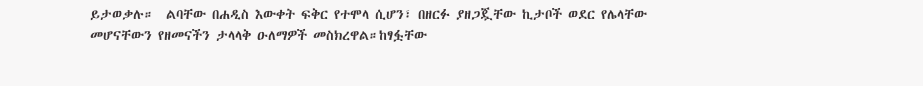ይታወቃሉ።  ልባቸው በሐዲስ እውቀት ፍቅር የተሞላ ሲሆን፣ በዘርፉ ያዘጋጇቸው ኪታቦች ወደር የሌላቸው መሆናቸውን የዘመናችን ታላላቅ ዑለማዎች መስክረዋል።ከፃፏቸው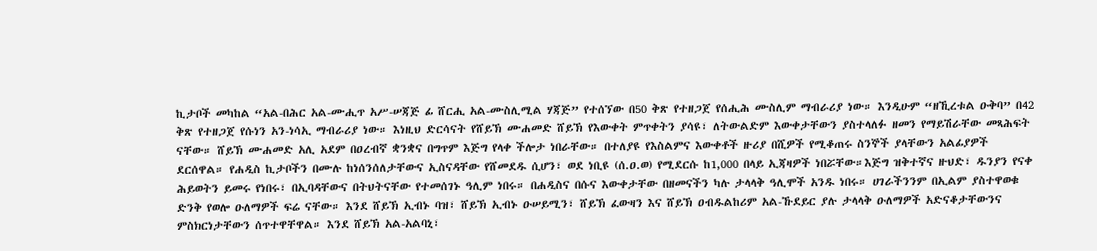ኪታቦች መካከል “አል-በሕር አል-ሙሒጥ አሥ-ሠጃጅ ፊ ሸርሒ አል-ሙስሊሚል ሃጃጅ” የተሰኘው በ50 ቅጽ የተዘጋጀ የሰሒሕ ሙስሊም ማብራሪያ ነው። እንዲሁም “ዘኺረቱል ዑቅባ” በ42 ቅጽ የተዘጋጀ የሱነን አን-ነሳኢ ማብራሪያ ነው። እነዚህ ድርሳናት የሸይኽ ሙሐመድ ሸይኽ የእውቀት ምጥቀትን ያሳዩ፣ ለትውልድም እውቀታቸውን ያስተላለፉ ዘመን የማይሽራቸው መጻሕፍት ናቸው። ሸይኽ ሙሐመድ አሊ አደም በዐረብኛ ቋንቋና በግጥም እጅግ የላቀ ችሎታ ነበራቸው። በተለያዩ የእስልምና እውቀቶች ዙሪያ በሺዎች የሚቆጠሩ ስንኞች ያላቸውን አልፊያዎች ደርሰዋል። የሐዲስ ኪታቦችን በሙሉ ከነሰንሰለታቸውና ኢስናዳቸው የሸመደዱ ሲሆን፣ ወደ ነቢዩ (ሰ.ዐ.ወ) የሚደርሱ ከ1,000 በላይ ኢጃዛዎች ነበሯቸው።እጅግ ዝቅተኛና ዙህድ፣ ዱንያን የናቀ ሕይወትን ይመሩ የነበሩ፣ በኢባዳቸውና በትህትናቸው የተመሰገኑ ዓሊም ነበሩ። በሐዲስና በሱና እውቀታቸው በዘመናችን ካሉ ታላላቅ ዓሊሞች አንዱ ነበሩ። ሀገራችንንም በኢልም ያስተዋወቁ ድንቅ የወሎ ዑለማዎች ፍሬ ናቸው። እንደ ሸይኽ ኢብኑ ባዝ፣ ሸይኽ ኢብኑ ዑሠይሚን፣ ሸይኽ ፈውዛን እና ሸይኽ ዐብዱልከሪም አል-ኹደይር ያሉ ታላላቅ ዑለማዎች አድናቆታቸውንና ምስክርነታቸውን ሰጥተዋቸዋል። እንደ ሸይኽ አል-አልባኒ፣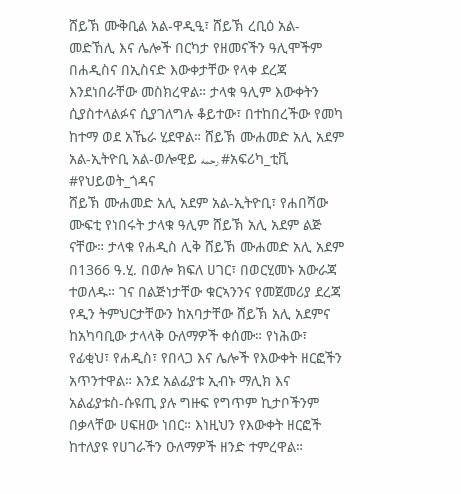ሸይኽ ሙቅቢል አል-ዋዲዒ፣ ሸይኽ ረቢዕ አል-መድኸሊ እና ሌሎች በርካታ የዘመናችን ዓሊሞችም በሐዲስና በኢስናድ እውቀታቸው የላቀ ደረጃ እንደነበራቸው መስክረዋል። ታላቁ ዓሊም እውቀትን ሲያስተላልፉና ሲያገለግሉ ቆይተው፣ በተከበረችው የመካ ከተማ ወደ አኼራ ሂደዋል። ሸይኽ ሙሐመድ አሊ አደም አል-ኢትዮቢ አል-ወሎዊይ رحمه #አፍሪካ_ቲቪ  #የህይወት_ጎዳና
ሸይኽ ሙሐመድ አሊ አደም አል-ኢትዮቢ፣ የሐበሻው ሙፍቲ የነበሩት ታላቁ ዓሊም ሸይኽ አሊ አደም ልጅ ናቸው። ታላቁ የሐዲስ ሊቅ ሸይኽ ሙሐመድ አሊ አደም በ1366 ዓ.ሂ. በወሎ ክፍለ ሀገር፣ በወርሂመኑ አውራጃ ተወለዱ። ገና በልጅነታቸው ቁርኣንንና የመጀመሪያ ደረጃ የዲን ትምህርታቸውን ከአባታቸው ሸይኽ አሊ አደምና ከአካባቢው ታላላቅ ዑለማዎች ቀሰሙ። የነሕው፣ የፊቂህ፣ የሐዲስ፣ የበላጋ እና ሌሎች የእውቀት ዘርፎችን አጥንተዋል። እንደ አልፊያቱ ኢብኑ ማሊክ እና አልፊያቱስ-ሱዩጢ ያሉ ግዙፍ የግጥም ኪታቦችንም በቃላቸው ሀፍዘው ነበር። እነዚህን የእውቀት ዘርፎች ከተለያዩ የሀገራችን ዑለማዎች ዘንድ ተምረዋል።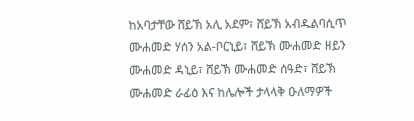ከአባታቸው ሸይኽ አሊ አደም፣ ሸይኽ አብዱልባሲጥ ሙሐመድ ሃሰን አል-ቦርኒይ፣ ሸይኽ ሙሐመድ ዘይን ሙሐመድ ዳኒይ፣ ሸይኽ ሙሐመድ ሰዓድ፣ ሸይኽ ሙሐመድ ራፊዕ እና ከሌሎች ታላላቅ ዑለማዎች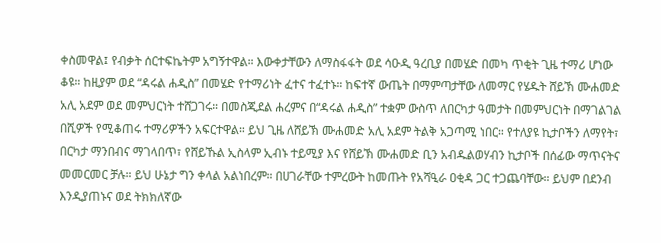ቀስመዋል፤ የብቃት ሰርተፍኬትም አግኝተዋል። እውቀታቸውን ለማስፋፋት ወደ ሳዑዲ ዓረቢያ በመሄድ በመካ ጥቂት ጊዜ ተማሪ ሆነው ቆዩ። ከዚያም ወደ “ዳሩል ሐዲስ” በመሄድ የተማሪነት ፈተና ተፈተኑ። ከፍተኛ ውጤት በማምጣታቸው ለመማር የሄዱት ሸይኽ ሙሐመድ አሊ አደም ወደ መምህርነት ተሸጋገሩ። በመስጂደል ሐረምና በ“ዳሩል ሐዲስ” ተቋም ውስጥ ለበርካታ ዓመታት በመምህርነት በማገልገል በሺዎች የሚቆጠሩ ተማሪዎችን አፍርተዋል። ይህ ጊዜ ለሸይኽ ሙሐመድ አሊ አደም ትልቅ አጋጣሚ ነበር። የተለያዩ ኪታቦችን ለማየት፣ በርካታ ማንበብና ማገላበጥ፣ የሸይኹል ኢስላም ኢብኑ ተይሚያ እና የሸይኽ ሙሐመድ ቢን አብዱልወሃብን ኪታቦች በሰፊው ማጥናትና መመርመር ቻሉ። ይህ ሁኔታ ግን ቀላል አልነበረም። በሀገራቸው ተምረውት ከመጡት የአሻዒራ ዐቂዳ ጋር ተጋጨባቸው። ይህም በደንብ እንዲያጠኑና ወደ ትክክለኛው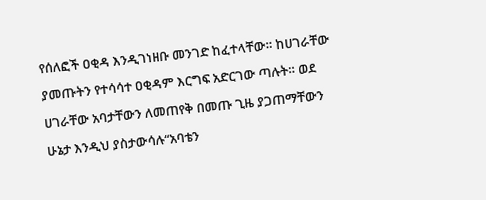የሰለፎች ዐቂዳ እንዲገነዘቡ መንገድ ከፈተላቸው። ከሀገራቸው ያመጡትን የተሳሳተ ዐቂዳም እርግፍ አድርገው ጣሉት። ወደ ሀገራቸው አባታቸውን ለመጠየቅ በመጡ ጊዜ ያጋጠማቸውን ሁኔታ እንዲህ ያስታውሳሉ“አባቴን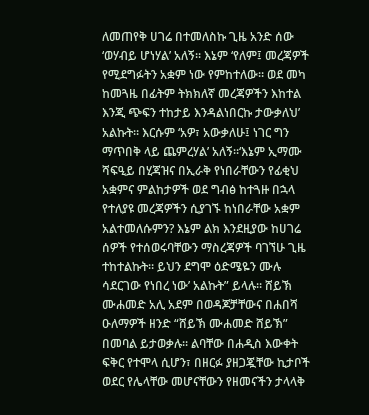ለመጠየቅ ሀገሬ በተመለስኩ ጊዜ አንድ ሰው ‘ወሃብይ ሆነሃል’ አለኝ። እኔም ‘የለም፤ መረጃዎች የሚደግፉትን አቋም ነው የምከተለው። ወደ መካ ከመጓዜ በፊትም ትክክለኛ መረጃዎችን እከተል እንጂ ጭፍን ተከታይ እንዳልነበርኩ ታውቃለህ’ አልኩት። እርሱም ‘አዎ፣ አውቃለሁ፤ ነገር ግን ማጥበቅ ላይ ጨምረሃል’ አለኝ።‘እኔም ኢማሙ ሻፍዒይ በሂጃዝና በኢራቅ የነበራቸውን የፊቂህ አቋምና ምልከታዎች ወደ ግብፅ ከተጓዙ በኋላ የተለያዩ መረጃዎችን ሲያገኙ ከነበራቸው አቋም አልተመለሱምን? እኔም ልክ እንደዚያው ከሀገሬ ሰዎች የተሰወሩባቸውን ማስረጃዎች ባገኘሁ ጊዜ ተከተልኩት። ይህን ደግሞ ዕድሜዬን ሙሉ ሳደርገው የነበረ ነው’ አልኩት” ይላሉ። ሸይኽ ሙሐመድ አሊ አደም በወዳጆቻቸውና በሐበሻ ዑለማዎች ዘንድ “ሸይኽ ሙሐመድ ሸይኽ” በመባል ይታወቃሉ። ልባቸው በሐዲስ እውቀት ፍቅር የተሞላ ሲሆን፣ በዘርፉ ያዘጋጇቸው ኪታቦች ወደር የሌላቸው መሆናቸውን የዘመናችን ታላላቅ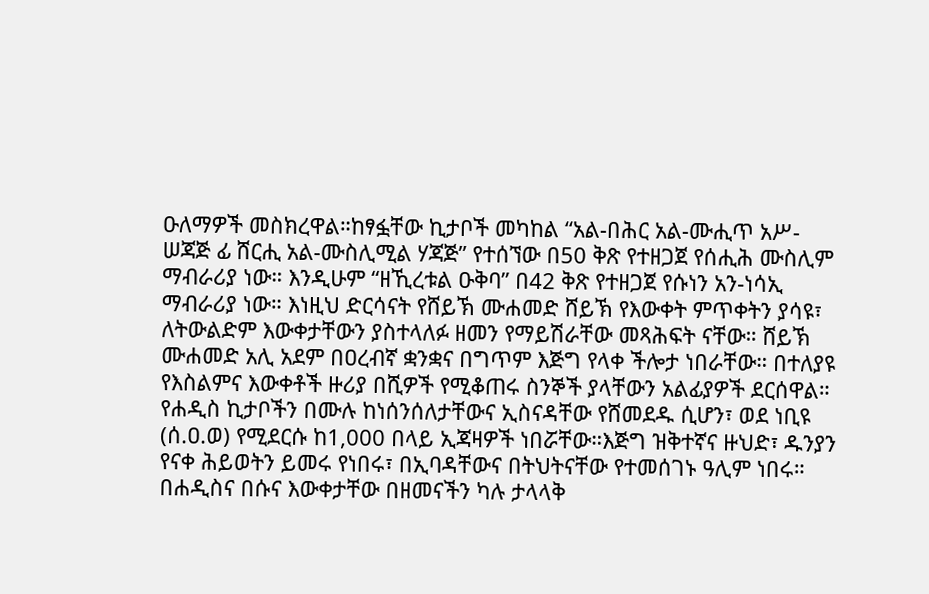ዑለማዎች መስክረዋል።ከፃፏቸው ኪታቦች መካከል “አል-በሕር አል-ሙሒጥ አሥ-ሠጃጅ ፊ ሸርሒ አል-ሙስሊሚል ሃጃጅ” የተሰኘው በ50 ቅጽ የተዘጋጀ የሰሒሕ ሙስሊም ማብራሪያ ነው። እንዲሁም “ዘኺረቱል ዑቅባ” በ42 ቅጽ የተዘጋጀ የሱነን አን-ነሳኢ ማብራሪያ ነው። እነዚህ ድርሳናት የሸይኽ ሙሐመድ ሸይኽ የእውቀት ምጥቀትን ያሳዩ፣ ለትውልድም እውቀታቸውን ያስተላለፉ ዘመን የማይሽራቸው መጻሕፍት ናቸው። ሸይኽ ሙሐመድ አሊ አደም በዐረብኛ ቋንቋና በግጥም እጅግ የላቀ ችሎታ ነበራቸው። በተለያዩ የእስልምና እውቀቶች ዙሪያ በሺዎች የሚቆጠሩ ስንኞች ያላቸውን አልፊያዎች ደርሰዋል። የሐዲስ ኪታቦችን በሙሉ ከነሰንሰለታቸውና ኢስናዳቸው የሸመደዱ ሲሆን፣ ወደ ነቢዩ (ሰ.ዐ.ወ) የሚደርሱ ከ1,000 በላይ ኢጃዛዎች ነበሯቸው።እጅግ ዝቅተኛና ዙህድ፣ ዱንያን የናቀ ሕይወትን ይመሩ የነበሩ፣ በኢባዳቸውና በትህትናቸው የተመሰገኑ ዓሊም ነበሩ። በሐዲስና በሱና እውቀታቸው በዘመናችን ካሉ ታላላቅ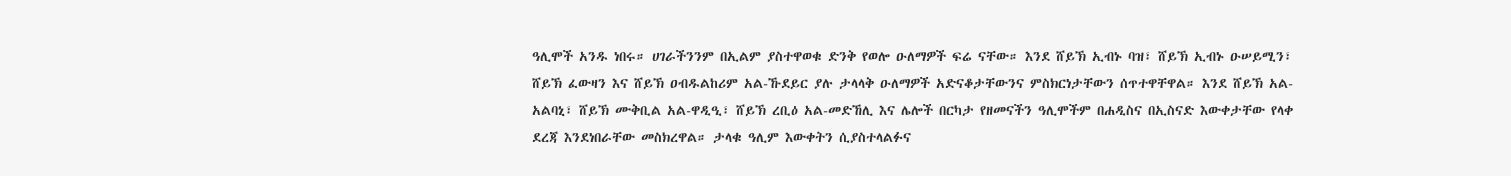ዓሊሞች አንዱ ነበሩ። ሀገራችንንም በኢልም ያስተዋወቁ ድንቅ የወሎ ዑለማዎች ፍሬ ናቸው። እንደ ሸይኽ ኢብኑ ባዝ፣ ሸይኽ ኢብኑ ዑሠይሚን፣ ሸይኽ ፈውዛን እና ሸይኽ ዐብዱልከሪም አል-ኹደይር ያሉ ታላላቅ ዑለማዎች አድናቆታቸውንና ምስክርነታቸውን ሰጥተዋቸዋል። እንደ ሸይኽ አል-አልባኒ፣ ሸይኽ ሙቅቢል አል-ዋዲዒ፣ ሸይኽ ረቢዕ አል-መድኸሊ እና ሌሎች በርካታ የዘመናችን ዓሊሞችም በሐዲስና በኢስናድ እውቀታቸው የላቀ ደረጃ እንደነበራቸው መስክረዋል። ታላቁ ዓሊም እውቀትን ሲያስተላልፉና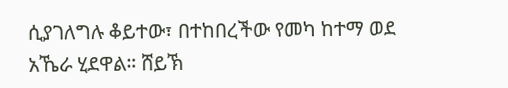ሲያገለግሉ ቆይተው፣ በተከበረችው የመካ ከተማ ወደ አኼራ ሂደዋል። ሸይኽ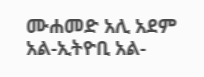ሙሐመድ አሊ አደም አል-ኢትዮቢ አል-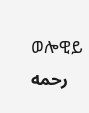ወሎዊይ رحمه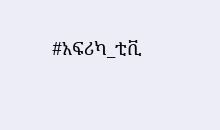#አፍሪካ_ቲቪ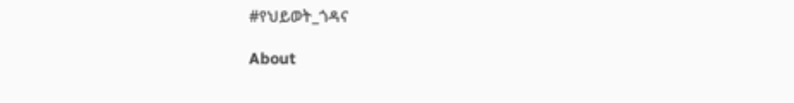#የህይወት_ጎዳና

About